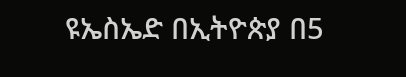ዩኤስኤድ በኢትዮጵያ በ5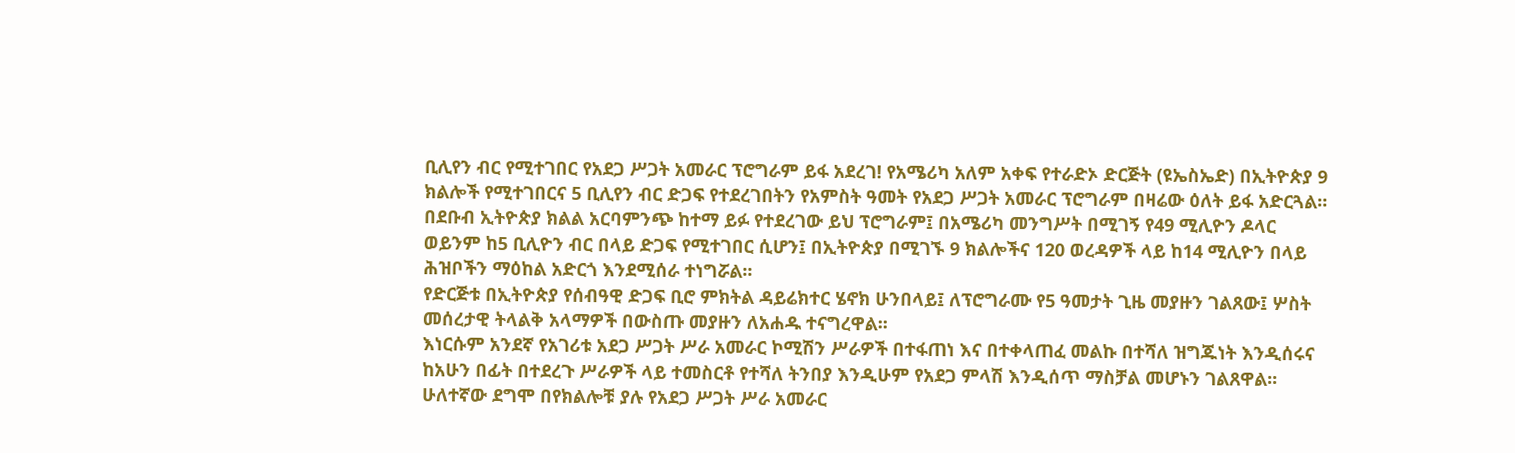ቢሊየን ብር የሚተገበር የአደጋ ሥጋት አመራር ፕሮግራም ይፋ አደረገ! የአሜሪካ አለም አቀፍ የተራድኦ ድርጅት (ዩኤስኤድ) በኢትዮጵያ 9 ክልሎች የሚተገበርና 5 ቢሊየን ብር ድጋፍ የተደረገበትን የአምስት ዓመት የአደጋ ሥጋት አመራር ፕሮግራም በዛሬው ዕለት ይፋ አድርጓል።
በደቡብ ኢትዮጵያ ክልል አርባምንጭ ከተማ ይፉ የተደረገው ይህ ፕሮግራም፤ በአሜሪካ መንግሥት በሚገኝ የ49 ሚሊዮን ዶላር ወይንም ከ5 ቢሊዮን ብር በላይ ድጋፍ የሚተገበር ሲሆን፤ በኢትዮጵያ በሚገኙ 9 ክልሎችና 120 ወረዳዎች ላይ ከ14 ሚሊዮን በላይ ሕዝቦችን ማዕከል አድርጎ እንደሚሰራ ተነግሯል፡፡
የድርጅቱ በኢትዮጵያ የሰብዓዊ ድጋፍ ቢሮ ምክትል ዳይሬክተር ሄኖክ ሁንበላይ፤ ለፕሮግራሙ የ5 ዓመታት ጊዜ መያዙን ገልጸው፤ ሦስት መሰረታዊ ትላልቅ አላማዎች በውስጡ መያዙን ለአሐዱ ተናግረዋል፡፡
እነርሱም አንደኛ የአገሪቱ አደጋ ሥጋት ሥራ አመራር ኮሚሽን ሥራዎች በተፋጠነ እና በተቀላጠፈ መልኩ በተሻለ ዝግጁነት እንዲሰሩና ከአሁን በፊት በተደረጉ ሥራዎች ላይ ተመስርቶ የተሻለ ትንበያ እንዲሁም የአደጋ ምላሽ እንዲሰጥ ማስቻል መሆኑን ገልጸዋል፡፡
ሁለተኛው ደግሞ በየክልሎቹ ያሉ የአደጋ ሥጋት ሥራ አመራር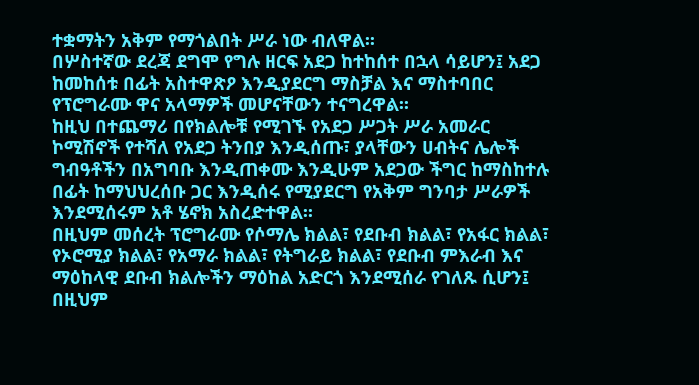ተቋማትን አቅም የማጎልበት ሥራ ነው ብለዋል፡፡
በሦስተኛው ደረጃ ደግሞ የግሉ ዘርፍ አደጋ ከተከሰተ በኋላ ሳይሆን፤ አደጋ ከመከሰቱ በፊት አስተዋጽዖ እንዲያደርግ ማስቻል እና ማስተባበር የፕሮግራሙ ዋና አላማዎች መሆናቸውን ተናግረዋል፡፡
ከዚህ በተጨማሪ በየክልሎቹ የሚገኙ የአደጋ ሥጋት ሥራ አመራር ኮሚሽኖች የተሻለ የአደጋ ትንበያ እንዲሰጡ፣ ያላቸውን ሀብትና ሌሎች ግብዓቶችን በአግባቡ እንዲጠቀሙ እንዲሁም አደጋው ችግር ከማስከተሉ በፊት ከማህህረሰቡ ጋር እንዲሰሩ የሚያደርግ የአቅም ግንባታ ሥራዎች እንደሚሰሩም አቶ ሄኖክ አስረድተዋል፡፡
በዚህም መሰረት ፕሮግራሙ የሶማሌ ክልል፣ የደቡብ ክልል፣ የአፋር ክልል፣ የኦሮሚያ ክልል፣ የአማራ ክልል፣ የትግራይ ክልል፣ የደቡብ ምእራብ እና ማዕከላዊ ደቡብ ክልሎችን ማዕከል አድርጎ እንደሚሰራ የገለጹ ሲሆን፤ በዚህም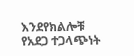እንደየክልሎቹ የአደጋ ተጋላጭነት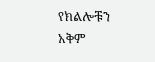የክልሎቹን አቅም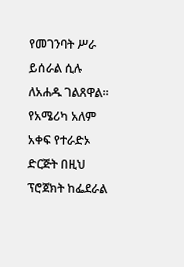የመገንባት ሥራ ይሰራል ሲሉ ለአሐዱ ገልጸዋል፡፡
የአሜሪካ አለም አቀፍ የተራድኦ ድርጅት በዚህ ፕሮጀክት ከፌደራል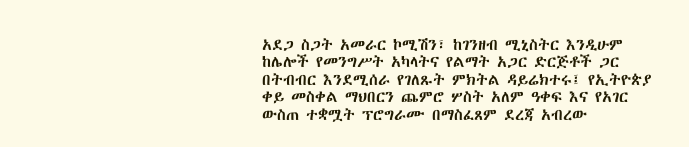አደጋ ስጋት አመራር ኮሚሽን፣ ከገንዘብ ሚኒስትር እንዲሁም ከሌሎች የመንግሥት አካላትና የልማት አጋር ድርጅቶች ጋር በትብብር እንደሚሰራ የገለጹት ምክትል ዳይሬክተሩ፤ የኢትዮጵያ ቀይ መስቀል ማህበርን ጨምሮ ሦስት አለም ዓቀፍ እና የአገር ውስጠ ተቋሟት ፕሮግራሙ በማስፈጸም ደረጃ አብረው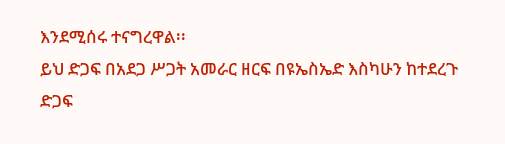እንደሚሰሩ ተናግረዋል፡፡
ይህ ድጋፍ በአደጋ ሥጋት አመራር ዘርፍ በዩኤስኤድ እስካሁን ከተደረጉ ድጋፍ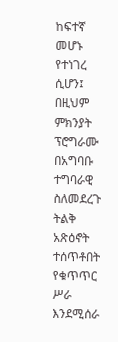ከፍተኛ መሆኑ የተነገረ ሲሆን፤ በዚህም ምክንያት ፕሮግራሙ በአግባቡ ተግባራዊ ስለመደረጉ ትልቅ አጽዕኖት ተሰጥቶበት የቁጥጥር ሥራ እንደሚሰራ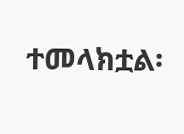ተመላክቷል፡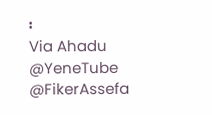፡
Via Ahadu
@YeneTube @FikerAssefa